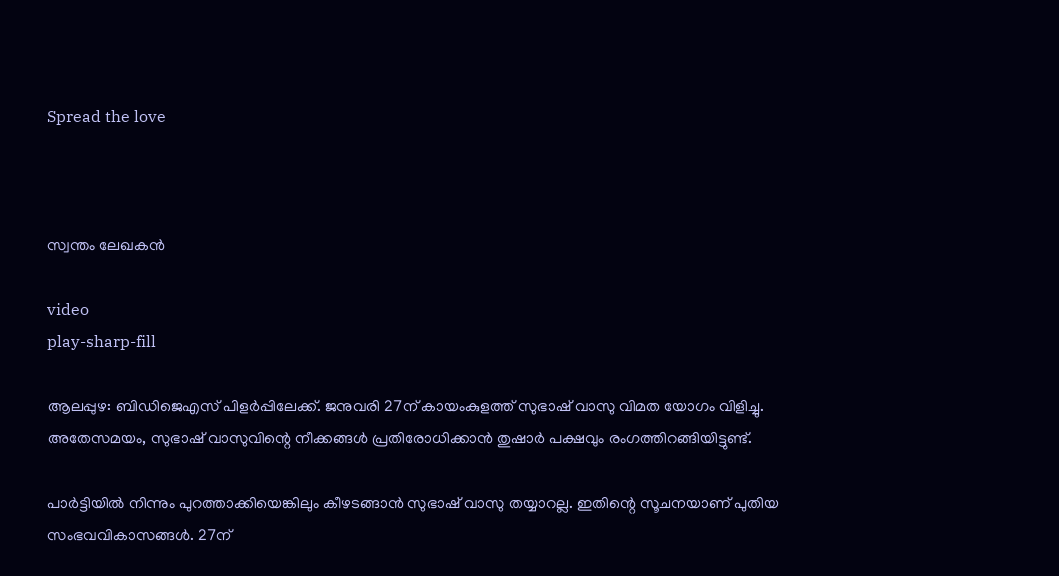Spread the love



സ്വന്തം ലേഖകൻ

video
play-sharp-fill

ആലപ്പുഴ: ബിഡിജെഎസ് പിളർപ്പിലേക്ക്. ജനുവരി 27ന് കായംകുളത്ത് സുഭാഷ് വാസു വിമത യോഗം വിളിച്ചു. അതേസമയം, സുഭാഷ് വാസുവിന്റെ നീക്കങ്ങൾ പ്രതിരോധിക്കാൻ തുഷാർ പക്ഷവും രംഗത്തിറങ്ങിയിട്ടുണ്ട്.

പാർട്ടിയിൽ നിന്നും പുറത്താക്കിയെങ്കിലും കീഴടങ്ങാൻ സുഭാഷ് വാസു തയ്യാറല്ല. ഇതിന്റെ സൂചനയാണ് പുതിയ സംഭവവികാസങ്ങൾ. 27ന്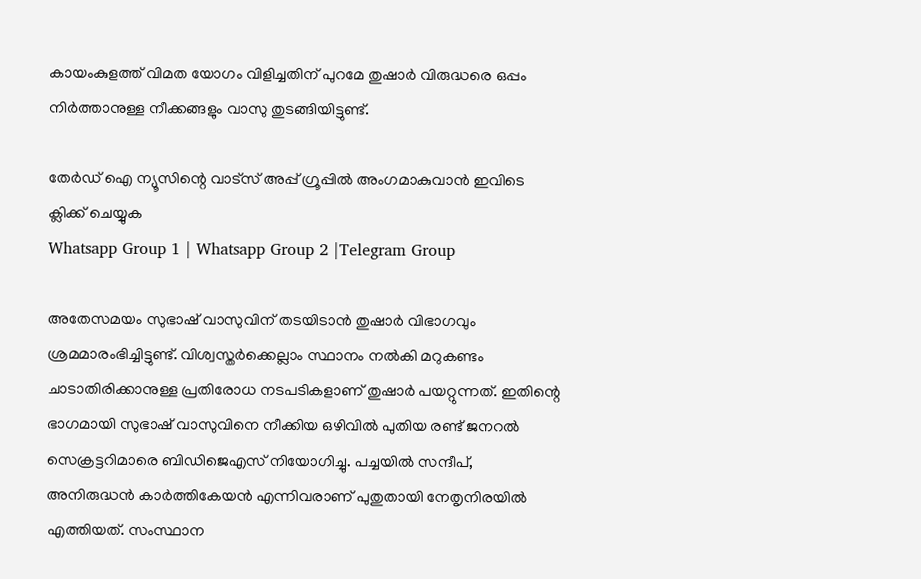കായംകുളത്ത് വിമത യോഗം വിളിച്ചതിന് പുറമേ തുഷാർ വിരുദ്ധരെ ഒപ്പം നിർത്താനുള്ള നീക്കങ്ങളും വാസു തുടങ്ങിയിട്ടുണ്ട്.

തേർഡ് ഐ ന്യൂസിന്റെ വാട്സ് അപ്പ് ഗ്രൂപ്പിൽ അംഗമാകുവാൻ ഇവിടെ ക്ലിക്ക് ചെയ്യുക
Whatsapp Group 1 | Whatsapp Group 2 |Telegram Group

അതേസമയം സുഭാഷ് വാസുവിന് തടയിടാൻ തുഷാർ വിഭാഗവും ശ്രമമാരംഭിച്ചിട്ടുണ്ട്. വിശ്വസ്തർക്കെല്ലാം സ്ഥാനം നൽകി മറുകണ്ടം ചാടാതിരിക്കാനുള്ള പ്രതിരോധ നടപടികളാണ് തുഷാർ പയറ്റുന്നത്. ഇതിന്റെ ഭാഗമായി സുഭാഷ് വാസുവിനെ നീക്കിയ ഒഴിവിൽ പുതിയ രണ്ട് ജനറൽ സെക്രട്ടറിമാരെ ബിഡിജെഎസ് നിയോഗിച്ചു. പച്ചയിൽ സന്ദീപ്, അനിരുദ്ധൻ കാർത്തികേയൻ എന്നിവരാണ് പുതുതായി നേതൃനിരയിൽ എത്തിയത്. സംസ്ഥാന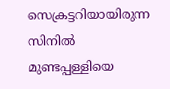സെക്രട്ടറിയായിരുന്ന സിനിൽ മുണ്ടപ്പള്ളിയെ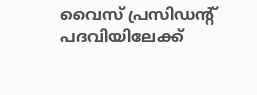വൈസ് പ്രസിഡന്റ് പദവിയിലേക്ക്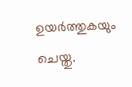ഉയർത്തുകയും ചെയ്തു.